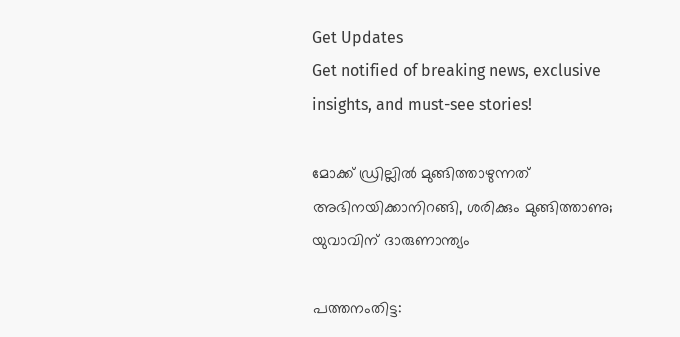Get Updates
Get notified of breaking news, exclusive insights, and must-see stories!

മോക്ക് ഡ്രില്ലില്‍ മുങ്ങിത്താഴുന്നത് അഭിനയിക്കാനിറങ്ങി, ശരിക്കും മുങ്ങിത്താണു; യുവാവിന് ദാരുണാന്ത്യം

പത്തനംതിട്ട: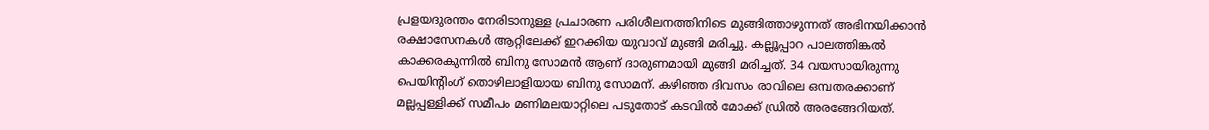പ്രളയദുരന്തം നേരിടാനുള്ള പ്രചാരണ പരിശീലനത്തിനിടെ മുങ്ങിത്താഴുന്നത് അഭിനയിക്കാന്‍ രക്ഷാസേനകള്‍ ആറ്റിലേക്ക് ഇറക്കിയ യുവാവ് മുങ്ങി മരിച്ചു. കല്ലൂപ്പാറ പാലത്തിങ്കല്‍ കാക്കരകുന്നില്‍ ബിനു സോമന്‍ ആണ് ദാരുണമായി മുങ്ങി മരിച്ചത്. 34 വയസായിരുന്നു പെയിന്റിംഗ് തൊഴിലാളിയായ ബിനു സോമന്. കഴിഞ്ഞ ദിവസം രാവിലെ ഒമ്പതരക്കാണ് മല്ലപ്പള്ളിക്ക് സമീപം മണിമലയാറ്റിലെ പടുതോട് കടവില്‍ മോക്ക് ഡ്രില്‍ അരങ്ങേറിയത്.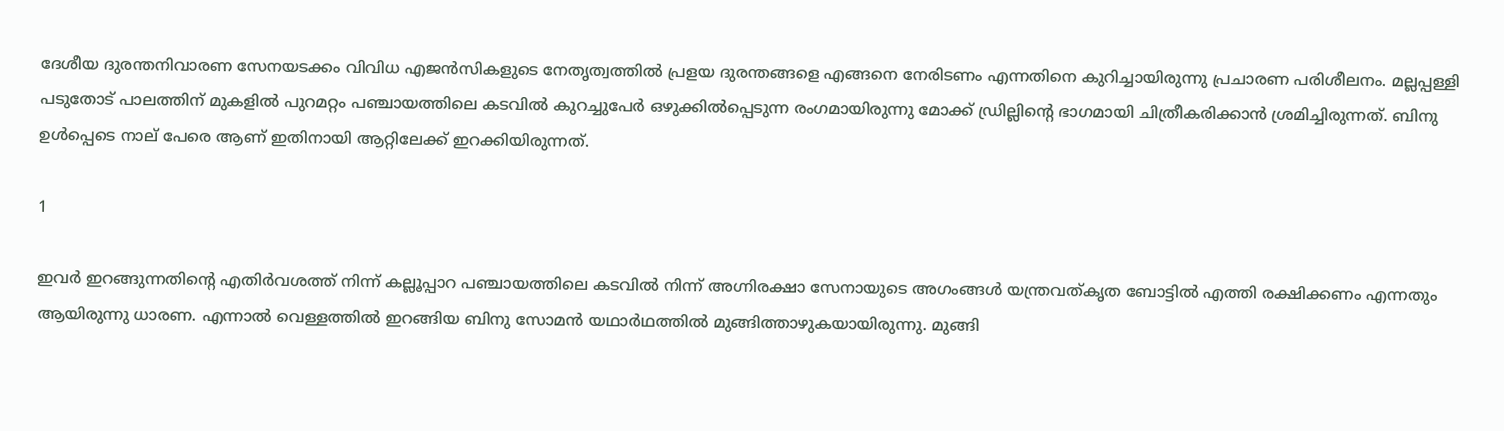ദേശീയ ദുരന്തനിവാരണ സേനയടക്കം വിവിധ എജന്‍സികളുടെ നേതൃത്വത്തില്‍ പ്രളയ ദുരന്തങ്ങളെ എങ്ങനെ നേരിടണം എന്നതിനെ കുറിച്ചായിരുന്നു പ്രചാരണ പരിശീലനം. മല്ലപ്പള്ളി പടുതോട് പാലത്തിന് മുകളില്‍ പുറമറ്റം പഞ്ചായത്തിലെ കടവില്‍ കുറച്ചുപേര്‍ ഒഴുക്കില്‍പ്പെടുന്ന രംഗമായിരുന്നു മോക്ക് ഡ്രില്ലിന്റെ ഭാഗമായി ചിത്രീകരിക്കാന്‍ ശ്രമിച്ചിരുന്നത്. ബിനു ഉള്‍പ്പെടെ നാല് പേരെ ആണ് ഇതിനായി ആറ്റിലേക്ക് ഇറക്കിയിരുന്നത്.

1

ഇവര്‍ ഇറങ്ങുന്നതിന്റെ എതിര്‍വശത്ത് നിന്ന് കല്ലൂപ്പാറ പഞ്ചായത്തിലെ കടവില്‍ നിന്ന് അഗ്നിരക്ഷാ സേനായുടെ അഗംങ്ങള്‍ യന്ത്രവത്കൃത ബോട്ടില്‍ എത്തി രക്ഷിക്കണം എന്നതും ആയിരുന്നു ധാരണ. എന്നാല്‍ വെള്ളത്തില്‍ ഇറങ്ങിയ ബിനു സോമന്‍ യഥാര്‍ഥത്തില്‍ മുങ്ങിത്താഴുകയായിരുന്നു. മുങ്ങി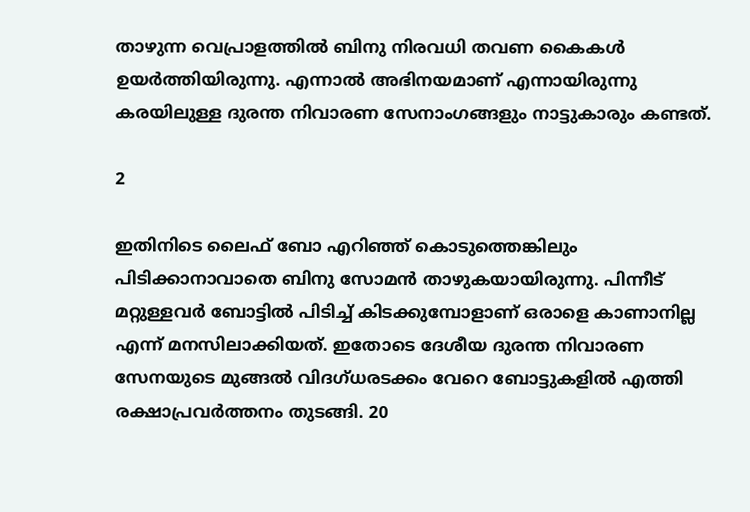താഴുന്ന വെപ്രാളത്തില്‍ ബിനു നിരവധി തവണ കൈകള്‍ ഉയര്‍ത്തിയിരുന്നു. എന്നാല്‍ അഭിനയമാണ് എന്നായിരുന്നു കരയിലുള്ള ദുരന്ത നിവാരണ സേനാംഗങ്ങളും നാട്ടുകാരും കണ്ടത്.

2

ഇതിനിടെ ലൈഫ് ബോ എറിഞ്ഞ് കൊടുത്തെങ്കിലും പിടിക്കാനാവാതെ ബിനു സോമന്‍ താഴുകയായിരുന്നു. പിന്നീട് മറ്റുള്ളവര്‍ ബോട്ടില്‍ പിടിച്ച് കിടക്കുമ്പോളാണ് ഒരാളെ കാണാനില്ല എന്ന് മനസിലാക്കിയത്. ഇതോടെ ദേശീയ ദുരന്ത നിവാരണ സേനയുടെ മുങ്ങല്‍ വിദഗ്ധരടക്കം വേറെ ബോട്ടുകളില്‍ എത്തി രക്ഷാപ്രവര്‍ത്തനം തുടങ്ങി. 20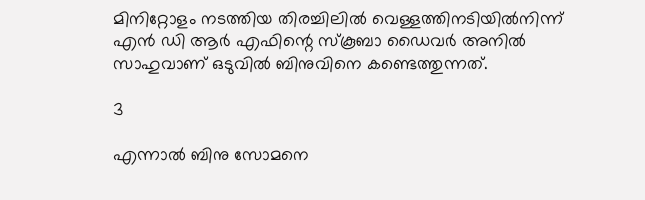മിനിറ്റോളം നടത്തിയ തിരച്ചിലില്‍ വെള്ളത്തിനടിയില്‍നിന്ന് എന്‍ ഡി ആര്‍ എഫിന്റെ സ്‌കൂബാ ഡൈവര്‍ അനില്‍ സാഹുവാണ് ഒടുവില്‍ ബിനുവിനെ കണ്ടെത്തുന്നത്.

3

എന്നാല്‍ ബിനു സോമനെ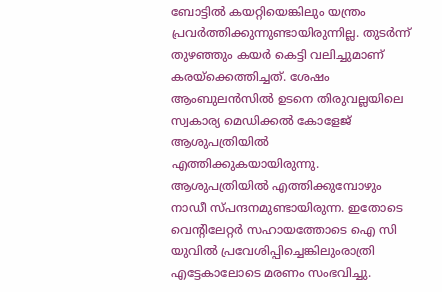ബോട്ടില്‍ കയറ്റിയെങ്കിലും യന്ത്രം പ്രവര്‍ത്തിക്കുന്നുണ്ടായിരുന്നില്ല. തുടര്‍ന്ന് തുഴഞ്ഞും കയര്‍ കെട്ടി വലിച്ചുമാണ് കരയ്ക്കെത്തിച്ചത്. ശേഷം ആംബുലന്‍സില്‍ ഉടനെ തിരുവല്ലയിലെ സ്വകാര്യ മെഡിക്കല്‍ കോളേജ് ആശുപത്രിയില്‍ എത്തിക്കുകയായിരുന്നു. ആശുപത്രിയില്‍ എത്തിക്കുമ്പോഴും നാഡീ സ്പന്ദനമുണ്ടായിരുന്ന. ഇതോടെ വെന്റിലേറ്റര്‍ സഹായത്തോടെ ഐ സി യുവില്‍ പ്രവേശിപ്പിച്ചെങ്കിലുംരാത്രി എട്ടേകാലോടെ മരണം സംഭവിച്ചു.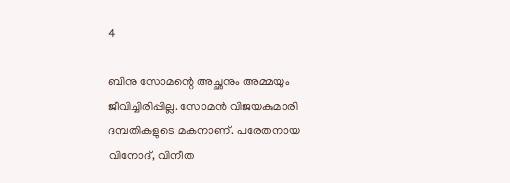4

ബിനു സോമന്റെ അച്ഛനും അമ്മയും ജീവിച്ചിരിപ്പില്ല. സോമന്‍ വിജയകുമാരി ദമ്പതികളുടെ മകനാണ്. പരേതനായ വിനോദ്, വിനീത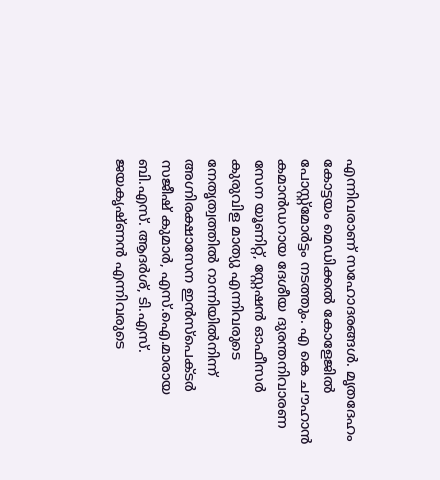എന്നിവരാണ് സഹോദരങ്ങള്‍. മൃതദേഹം കോട്ടയം മെഡിക്കല്‍ കോളേജില്‍ പോസ്റ്റ്മോര്‍ട്ടം നടത്തും. എ കെ ചൗഹാന്‍ കമാന്‍ഡറായ ദേശീയ ദുരന്തനിവാരണ സേന യൂണിറ്റ്, സ്റ്റേഷന്‍ ഓഫീസര്‍ കുരുവിള മാത്യു എന്നിവരുടെ നേതൃത്വത്തില്‍ റാന്നിയില്‍നിന്ന് അഗ്നിരക്ഷാസേന ഇന്‍സ്പെക്ടര്‍ സജീഷ് കുമാര്‍, എസ്.ഐ.മാരായ ബി.എസ്. ആദര്‍ശ്, ടി.എസ്. ജയകൃഷ്ണന്‍ എന്നിവരുടെ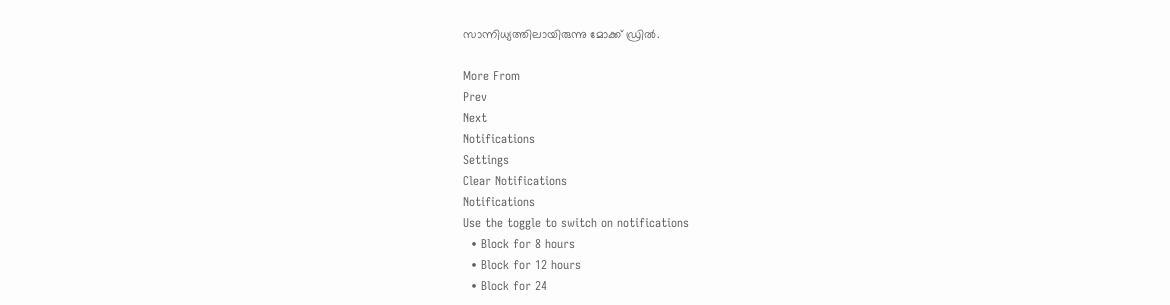സാന്നിധ്യത്തിലായിരുന്നു മോക്ക് ഡ്രില്‍.

More From
Prev
Next
Notifications
Settings
Clear Notifications
Notifications
Use the toggle to switch on notifications
  • Block for 8 hours
  • Block for 12 hours
  • Block for 24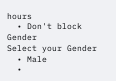hours
  • Don't block
Gender
Select your Gender
  • Male
  •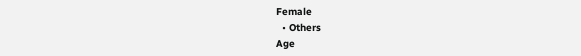Female
  • Others
Age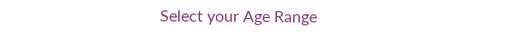Select your Age Range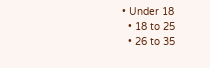• Under 18
  • 18 to 25
  • 26 to 35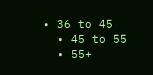• 36 to 45
  • 45 to 55
  • 55+